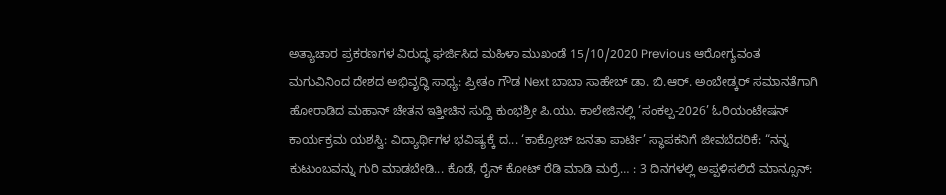ಅತ್ಯಾಚಾರ ಪ್ರಕರಣಗಳ ವಿರುದ್ಧ ಘರ್ಜಿಸಿದ ಮಹಿಳಾ ಮುಖಂಡೆ 15/10/2020 Previous ಆರೋಗ್ಯವಂತ ಮಗುವಿನಿಂದ ದೇಶದ ಅಭಿವೃದ್ಧಿ ಸಾಧ್ಯ: ಪ್ರೀತಂ ಗೌಡ Next ಬಾಬಾ ಸಾಹೇಬ್ ಡಾ. ಬಿ.ಆರ್. ಅಂಬೇಡ್ಕರ್ ಸಮಾನತೆಗಾಗಿ ಹೋರಾಡಿದ ಮಹಾನ್ ಚೇತನ ಇತ್ತೀಚಿನ ಸುದ್ದಿ ಕುಂಭಶ್ರೀ ಪಿ.ಯು. ಕಾಲೇಜಿನಲ್ಲಿ ‘ಸಂಕಲ್ಪ-2026’ ಓರಿಯಂಟೇಷನ್ ಕಾರ್ಯಕ್ರಮ ಯಶಸ್ವಿ: ವಿದ್ಯಾರ್ಥಿಗಳ ಭವಿಷ್ಯಕ್ಕೆ ದ... ‘ಕಾಕ್ರೋಚ್ ಜನತಾ ಪಾರ್ಟಿ’ ಸ್ಥಾಪಕನಿಗೆ ಜೀವಬೆದರಿಕೆ: “ನನ್ನ ಕುಟುಂಬವನ್ನು ಗುರಿ ಮಾಡಬೇಡಿ... ಕೊಡೆ, ರೈನ್ ಕೋಟ್ ರೆಡಿ ಮಾಡಿ ಮರ್ರೆ… : 3 ದಿನಗಳಲ್ಲಿ ಅಪ್ಪಳಿಸಲಿದೆ ಮಾನ್ಸೂನ್: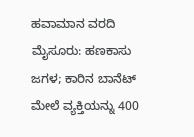ಹವಾಮಾನ ವರದಿ ಮೈಸೂರು: ಹಣಕಾಸು ಜಗಳ; ಕಾರಿನ ಬಾನೆಟ್ ಮೇಲೆ ವ್ಯಕ್ತಿಯನ್ನು 400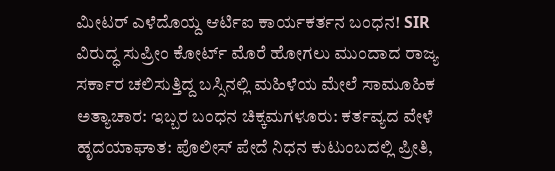ಮೀಟರ್ ಎಳೆದೊಯ್ದ ಆರ್ಟಿಐ ಕಾರ್ಯಕರ್ತನ ಬಂಧನ! SIR ವಿರುದ್ಧ ಸುಪ್ರೀಂ ಕೋರ್ಟ್ ಮೊರೆ ಹೋಗಲು ಮುಂದಾದ ರಾಜ್ಯ ಸರ್ಕಾರ ಚಲಿಸುತ್ತಿದ್ದ ಬಸ್ಸಿನಲ್ಲಿ ಮಹಿಳೆಯ ಮೇಲೆ ಸಾಮೂಹಿಕ ಅತ್ಯಾಚಾರ: ಇಬ್ಬರ ಬಂಧನ ಚಿಕ್ಕಮಗಳೂರು: ಕರ್ತವ್ಯದ ವೇಳೆ ಹೃದಯಾಘಾತ: ಪೊಲೀಸ್ ಪೇದೆ ನಿಧನ ಕುಟುಂಬದಲ್ಲಿ ಪ್ರೀತಿ,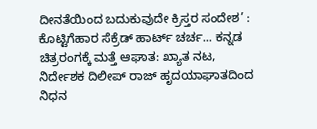ದೀನತೆಯಿಂದ ಬದುಕುವುದೇ ಕ್ರಿಸ್ತರ ಸಂದೇಶ’ : ಕೊಟ್ಟಿಗೆಹಾರ ಸೆಕ್ರೆಡ್ ಹಾರ್ಟ್ ಚರ್ಚ... ಕನ್ನಡ ಚಿತ್ರರಂಗಕ್ಕೆ ಮತ್ತೆ ಆಘಾತ: ಖ್ಯಾತ ನಟ, ನಿರ್ದೇಶಕ ದಿಲೀಪ್ ರಾಜ್ ಹೃದಯಾಘಾತದಿಂದ ನಿಧನ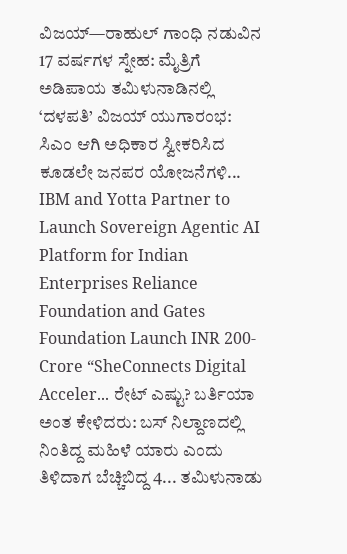ವಿಜಯ್—ರಾಹುಲ್ ಗಾಂಧಿ ನಡುವಿನ 17 ವರ್ಷಗಳ ಸ್ನೇಹ: ಮೈತ್ರಿಗೆ ಅಡಿಪಾಯ ತಮಿಳುನಾಡಿನಲ್ಲಿ ‘ದಳಪತಿ’ ವಿಜಯ್ ಯುಗಾರಂಭ: ಸಿಎಂ ಆಗಿ ಅಧಿಕಾರ ಸ್ವೀಕರಿಸಿದ ಕೂಡಲೇ ಜನಪರ ಯೋಜನೆಗಳಿ... IBM and Yotta Partner to Launch Sovereign Agentic AI Platform for Indian Enterprises Reliance Foundation and Gates Foundation Launch INR 200-Crore “SheConnects Digital Acceler... ರೇಟ್ ಎಷ್ಟು? ಬರ್ತಿಯಾ ಅಂತ ಕೇಳಿದರು: ಬಸ್ ನಿಲ್ದಾಣದಲ್ಲಿ ನಿಂತಿದ್ದ ಮಹಿಳೆ ಯಾರು ಎಂದು ತಿಳಿದಾಗ ಬೆಚ್ಚಿಬಿದ್ದ 4... ತಮಿಳುನಾಡು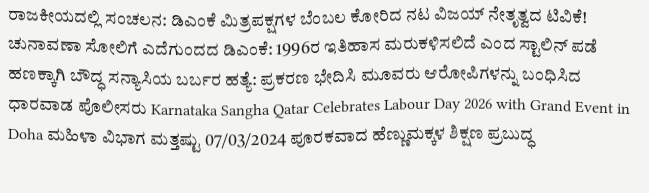ರಾಜಕೀಯದಲ್ಲಿ ಸಂಚಲನ: ಡಿಎಂಕೆ ಮಿತ್ರಪಕ್ಷಗಳ ಬೆಂಬಲ ಕೋರಿದ ನಟ ವಿಜಯ್ ನೇತೃತ್ವದ ಟಿವಿಕೆ! ಚುನಾವಣಾ ಸೋಲಿಗೆ ಎದೆಗುಂದದ ಡಿಎಂಕೆ: 1996ರ ಇತಿಹಾಸ ಮರುಕಳಿಸಲಿದೆ ಎಂದ ಸ್ಟಾಲಿನ್ ಪಡೆ ಹಣಕ್ಕಾಗಿ ಬೌದ್ಧ ಸನ್ಯಾಸಿಯ ಬರ್ಬರ ಹತ್ಯೆ: ಪ್ರಕರಣ ಭೇದಿಸಿ ಮೂವರು ಆರೋಪಿಗಳನ್ನು ಬಂಧಿಸಿದ ಧಾರವಾಡ ಪೊಲೀಸರು Karnataka Sangha Qatar Celebrates Labour Day 2026 with Grand Event in Doha ಮಹಿಳಾ ವಿಭಾಗ ಮತ್ತಷ್ಟು 07/03/2024 ಪೂರಕವಾದ ಹೆಣ್ಣುಮಕ್ಕಳ ಶಿಕ್ಷಣ ಪ್ರಬುದ್ಧ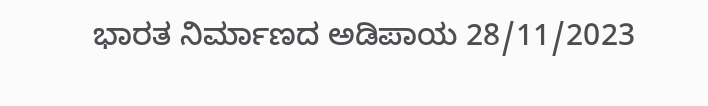ಭಾರತ ನಿರ್ಮಾಣದ ಅಡಿಪಾಯ 28/11/2023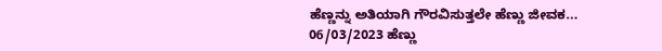ಹೆಣ್ಣನ್ನು ಅತಿಯಾಗಿ ಗೌರವಿಸುತ್ತಲೇ ಹೆಣ್ಣು ಜೀವಕ... 06/03/2023 ಹೆಣ್ಣು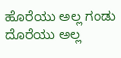ಹೊರೆಯು ಅಲ್ಲ ಗಂಡು ದೊರೆಯು ಅಲ್ಲ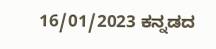16/01/2023 ಕನ್ನಡದ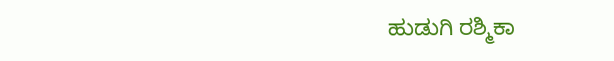ಹುಡುಗಿ ರಶ್ಮಿಕಾ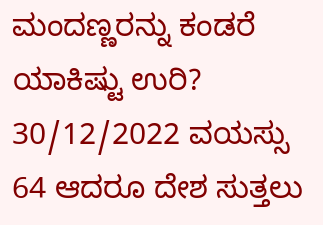ಮಂದಣ್ಣರನ್ನು ಕಂಡರೆ ಯಾಕಿಷ್ಟು ಉರಿ? 30/12/2022 ವಯಸ್ಸು 64 ಆದರೂ ದೇಶ ಸುತ್ತಲು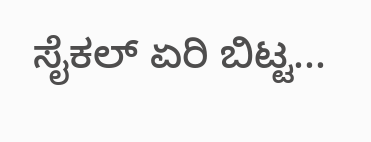ಸೈಕಲ್ ಏರಿ ಬಿಟ್ಟ...